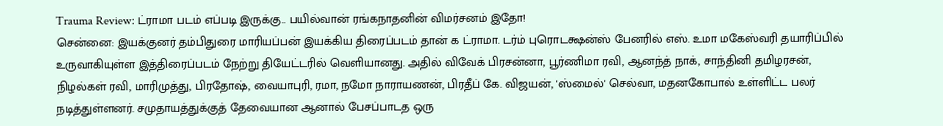Trauma Review: ட்ராமா படம் எப்படி இருக்கு.. பயில்வான் ரங்கநாதனின் விமர்சனம் இதோ!
சென்னை: இயக்குனர் தம்பிதுரை மாரியப்பன் இயக்கிய திரைப்படம் தான் க ட்ராமா. டர்ம் புரொடக்ஷன்ஸ் பேனரில் எஸ். உமா மகேஸ்வரி தயாரிப்பில் உருவாகியுள்ள இத்திரைப்படம் நேற்று தியேட்டரில் வெளியானது. அதில் விவேக் பிரசன்னா, பூர்ணிமா ரவி, ஆனந்த் நாக், சாந்தினி தமிழரசன், நிழல்கள் ரவி, மாரிமுத்து, பிரதோஷ், வையாபுரி, ரமா, நமோ நாராயணன், பிரதீப் கே. விஜயன், 'ஸ்மைல்' செல்வா, மதனகோபால் உள்ளிட்ட பலர் நடித்துள்ளனர். சமுதாயத்துக்குத் தேவையான ஆனால் பேசப்பாடத ஒரு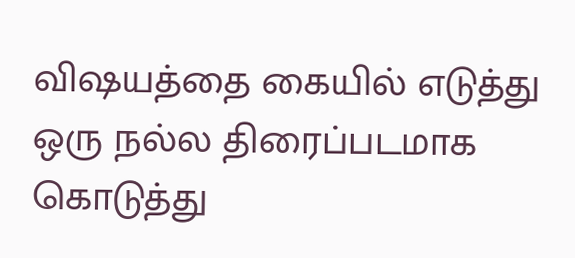விஷயத்தை கையில் எடுத்து ஒரு நல்ல திரைப்படமாக கொடுத்து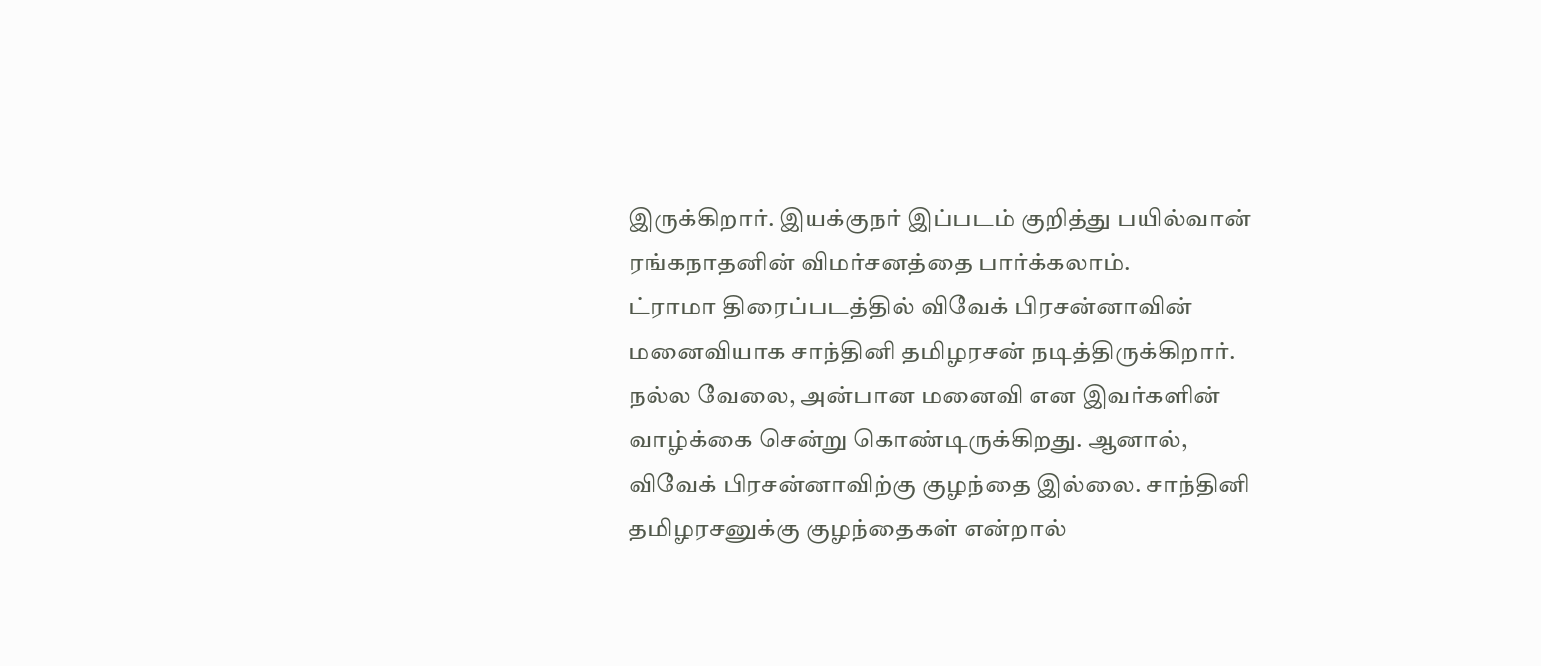இருக்கிறார். இயக்குநர் இப்படம் குறித்து பயில்வான் ரங்கநாதனின் விமர்சனத்தை பார்க்கலாம்.
ட்ராமா திரைப்படத்தில் விவேக் பிரசன்னாவின் மனைவியாக சாந்தினி தமிழரசன் நடித்திருக்கிறார். நல்ல வேலை, அன்பான மனைவி என இவர்களின் வாழ்க்கை சென்று கொண்டிருக்கிறது. ஆனால், விவேக் பிரசன்னாவிற்கு குழந்தை இல்லை. சாந்தினி தமிழரசனுக்கு குழந்தைகள் என்றால்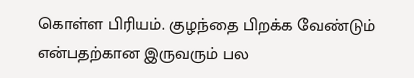கொள்ள பிரியம். குழந்தை பிறக்க வேண்டும் என்பதற்கான இருவரும் பல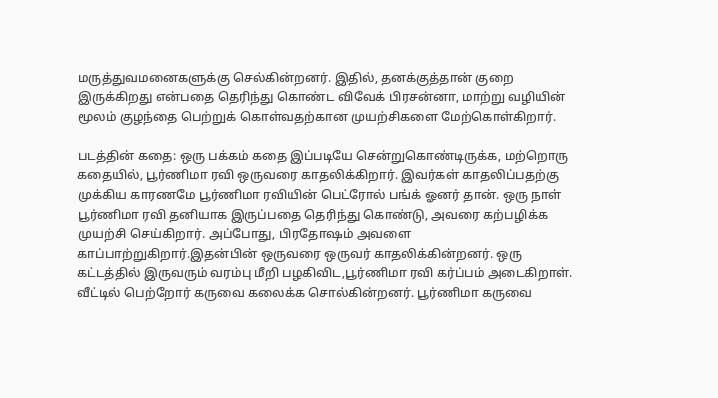மருத்துவமனைகளுக்கு செல்கின்றனர். இதில், தனக்குத்தான் குறை இருக்கிறது என்பதை தெரிந்து கொண்ட விவேக் பிரசன்னா, மாற்று வழியின் மூலம் குழந்தை பெற்றுக் கொள்வதற்கான முயற்சிகளை மேற்கொள்கிறார்.

படத்தின் கதை: ஒரு பக்கம் கதை இப்படியே சென்றுகொண்டிருக்க, மற்றொரு கதையில், பூர்ணிமா ரவி ஒருவரை காதலிக்கிறார். இவர்கள் காதலிப்பதற்கு முக்கிய காரணமே பூர்ணிமா ரவியின் பெட்ரோல் பங்க் ஓனர் தான். ஒரு நாள் பூர்ணிமா ரவி தனியாக இருப்பதை தெரிந்து கொண்டு, அவரை கற்பழிக்க முயற்சி செய்கிறார். அப்போது, பிரதோஷம் அவளை காப்பாற்றுகிறார்.இதன்பின் ஒருவரை ஒருவர் காதலிக்கின்றனர். ஒரு கட்டத்தில் இருவரும் வரம்பு மீறி பழகிவிட,பூர்ணிமா ரவி கர்ப்பம் அடைகிறாள். வீட்டில் பெற்றோர் கருவை கலைக்க சொல்கின்றனர். பூர்ணிமா கருவை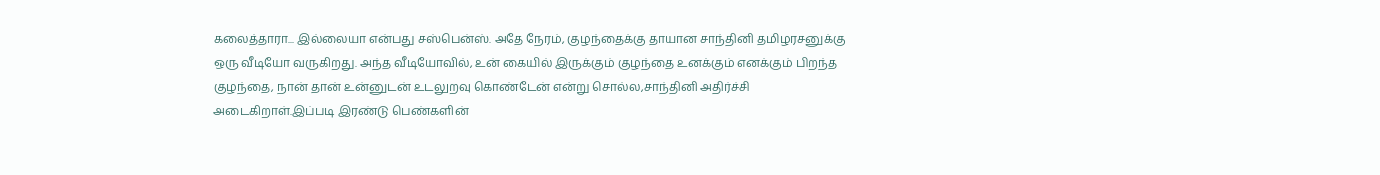கலைத்தாரா... இல்லையா என்பது சஸ்பென்ஸ். அதே நேரம், குழந்தைக்கு தாயான சாந்தினி தமிழரசனுக்கு ஒரு வீடியோ வருகிறது. அந்த வீடியோவில், உன் கையில் இருக்கும் குழந்தை உனக்கும் எனக்கும் பிறந்த குழந்தை, நான் தான் உன்னுடன் உடலுறவு கொண்டேன் என்று சொல்ல,சாந்தினி அதிர்ச்சி அடைகிறாள்.இப்படி இரண்டு பெண்களின்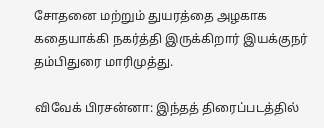சோதனை மற்றும் துயரத்தை அழகாக கதையாக்கி நகர்த்தி இருக்கிறார் இயக்குநர் தம்பிதுரை மாரிமுத்து.

விவேக் பிரசன்னா: இந்தத் திரைப்படத்தில்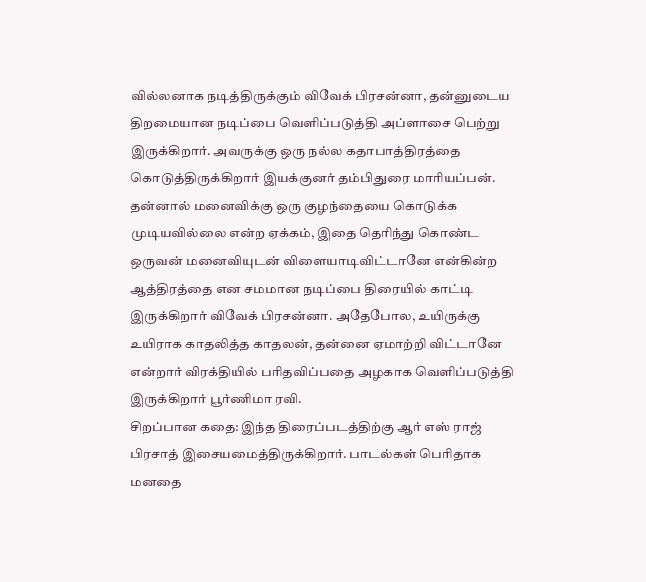வில்லனாக நடித்திருக்கும் விவேக் பிரசன்னா, தன்னுடைய திறமையான நடிப்பை வெளிப்படுத்தி அப்ளாசை பெற்று இருக்கிறார். அவருக்கு ஒரு நல்ல கதாபாத்திரத்தை கொடுத்திருக்கிறார் இயக்குனர் தம்பிதுரை மாரியப்பன். தன்னால் மனைவிக்கு ஒரு குழந்தையை கொடுக்க முடியவில்லை என்ற ஏக்கம், இதை தெரிந்து கொண்ட ஒருவன் மனைவியுடன் விளையாடிவிட்டானே என்கின்ற ஆத்திரத்தை என சமமான நடிப்பை திரையில் காட்டி இருக்கிறார் விவேக் பிரசன்னா. அதேபோல, உயிருக்கு உயிராக காதலித்த காதலன், தன்னை ஏமாற்றி விட்டானே என்றார் விரக்தியில் பரிதவிப்பதை அழகாக வெளிப்படுத்தி இருக்கிறார் பூர்ணிமா ரவி.
சிறப்பான கதை: இந்த திரைப்படத்திற்கு ஆர் எஸ் ராஜ் பிரசாத் இசையமைத்திருக்கிறார். பாடல்கள் பெரிதாக மனதை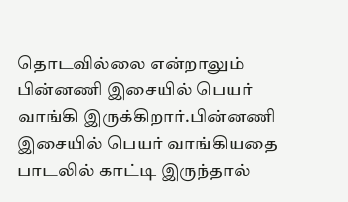தொடவில்லை என்றாலும் பின்னணி இசையில் பெயர் வாங்கி இருக்கிறார்.பின்னணி இசையில் பெயர் வாங்கியதை பாடலில் காட்டி இருந்தால்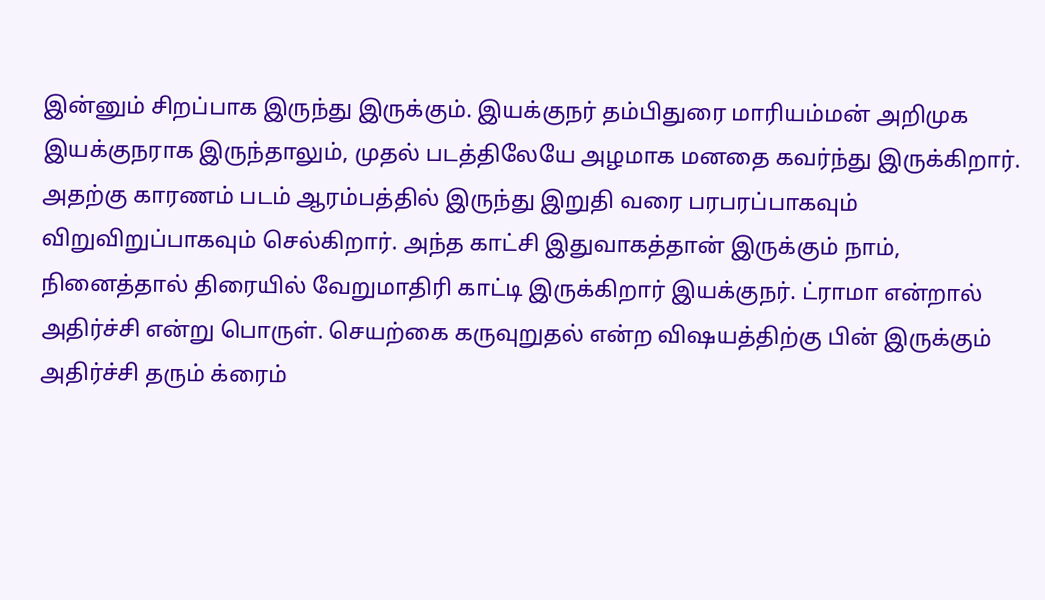இன்னும் சிறப்பாக இருந்து இருக்கும். இயக்குநர் தம்பிதுரை மாரியம்மன் அறிமுக இயக்குநராக இருந்தாலும், முதல் படத்திலேயே அழமாக மனதை கவர்ந்து இருக்கிறார். அதற்கு காரணம் படம் ஆரம்பத்தில் இருந்து இறுதி வரை பரபரப்பாகவும் விறுவிறுப்பாகவும் செல்கிறார். அந்த காட்சி இதுவாகத்தான் இருக்கும் நாம், நினைத்தால் திரையில் வேறுமாதிரி காட்டி இருக்கிறார் இயக்குநர். ட்ராமா என்றால் அதிர்ச்சி என்று பொருள். செயற்கை கருவுறுதல் என்ற விஷயத்திற்கு பின் இருக்கும் அதிர்ச்சி தரும் க்ரைம்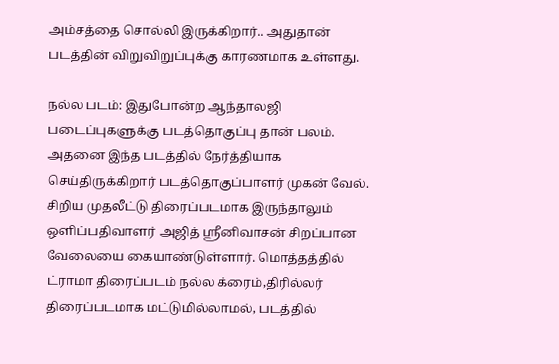அம்சத்தை சொல்லி இருக்கிறார்.. அதுதான் படத்தின் விறுவிறுப்புக்கு காரணமாக உள்ளது.

நல்ல படம்: இதுபோன்ற ஆந்தாலஜி படைப்புகளுக்கு படத்தொகுப்பு தான் பலம். அதனை இந்த படத்தில் நேர்த்தியாக செய்திருக்கிறார் படத்தொகுப்பாளர் முகன் வேல். சிறிய முதலீட்டு திரைப்படமாக இருந்தாலும் ஒளிப்பதிவாளர் அஜித் ஸ்ரீனிவாசன் சிறப்பான வேலையை கையாண்டுள்ளார். மொத்தத்தில் ட்ராமா திரைப்படம் நல்ல க்ரைம்,திரில்லர் திரைப்படமாக மட்டுமில்லாமல், படத்தில்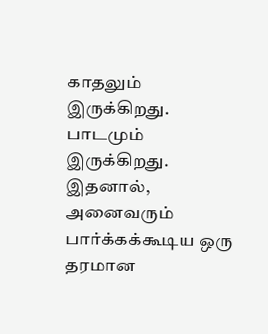காதலும் இருக்கிறது. பாடமும் இருக்கிறது. இதனால், அனைவரும் பார்க்கக்கூடிய ஒரு தரமான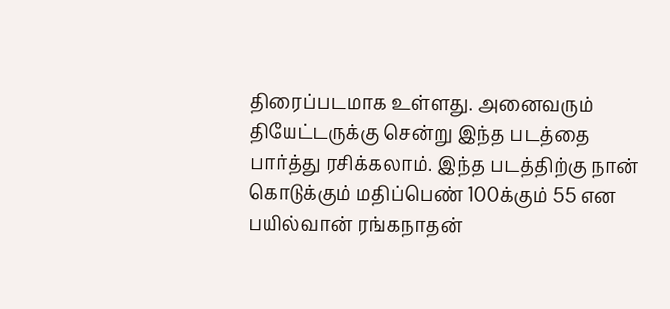திரைப்படமாக உள்ளது. அனைவரும் தியேட்டருக்கு சென்று இந்த படத்தை பார்த்து ரசிக்கலாம். இந்த படத்திற்கு நான் கொடுக்கும் மதிப்பெண் 100க்கும் 55 என பயில்வான் ரங்கநாதன்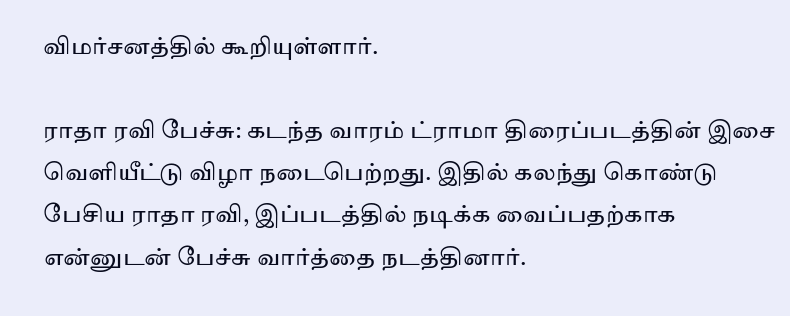விமர்சனத்தில் கூறியுள்ளார்.

ராதா ரவி பேச்சு: கடந்த வாரம் ட்ராமா திரைப்படத்தின் இசை வெளியீட்டு விழா நடைபெற்றது. இதில் கலந்து கொண்டு பேசிய ராதா ரவி, இப்படத்தில் நடிக்க வைப்பதற்காக என்னுடன் பேச்சு வார்த்தை நடத்தினார்.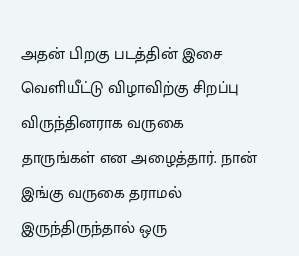அதன் பிறகு படத்தின் இசை வெளியீட்டு விழாவிற்கு சிறப்பு விருந்தினராக வருகை தாருங்கள் என அழைத்தார். நான் இங்கு வருகை தராமல் இருந்திருந்தால் ஒரு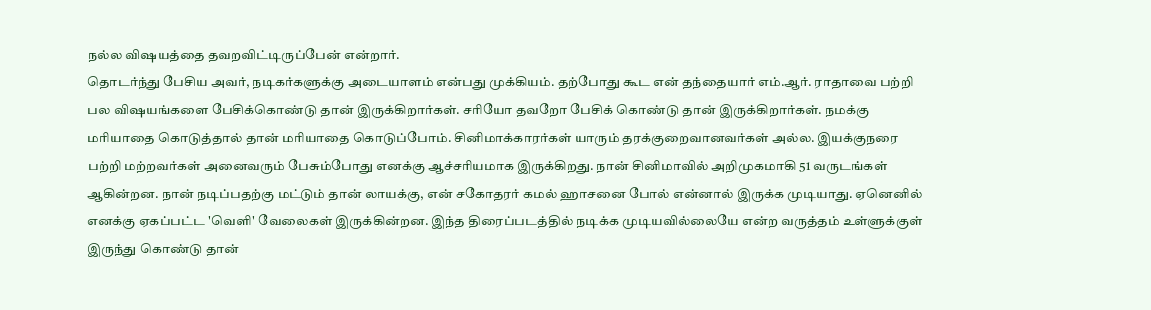நல்ல விஷயத்தை தவறவிட்டிருப்பேன் என்றார்.
தொடர்ந்து பேசிய அவர், நடிகர்களுக்கு அடையாளம் என்பது முக்கியம். தற்போது கூட என் தந்தையார் எம்.ஆர். ராதாவை பற்றி பல விஷயங்களை பேசிக்கொண்டு தான் இருக்கிறார்கள். சரியோ தவறோ பேசிக் கொண்டு தான் இருக்கிறார்கள். நமக்கு மரியாதை கொடுத்தால் தான் மரியாதை கொடுப்போம். சினிமாக்காரர்கள் யாரும் தரக்குறைவானவர்கள் அல்ல. இயக்குநரை பற்றி மற்றவர்கள் அனைவரும் பேசும்போது எனக்கு ஆச்சரியமாக இருக்கிறது. நான் சினிமாவில் அறிமுகமாகி 51 வருடங்கள் ஆகின்றன. நான் நடிப்பதற்கு மட்டும் தான் லாயக்கு, என் சகோதரர் கமல் ஹாசனை போல் என்னால் இருக்க முடியாது. ஏனெனில் எனக்கு ஏகப்பட்ட 'வெளி' வேலைகள் இருக்கின்றன. இந்த திரைப்படத்தில் நடிக்க முடியவில்லையே என்ற வருத்தம் உள்ளுக்குள் இருந்து கொண்டு தான்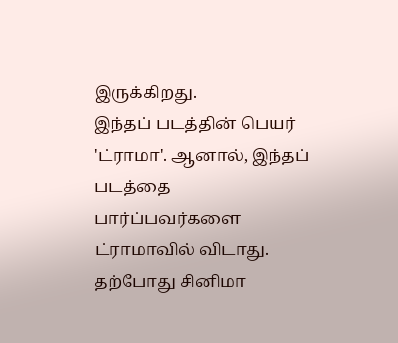இருக்கிறது.
இந்தப் படத்தின் பெயர் 'ட்ராமா'. ஆனால், இந்தப் படத்தை பார்ப்பவர்களை ட்ராமாவில் விடாது. தற்போது சினிமா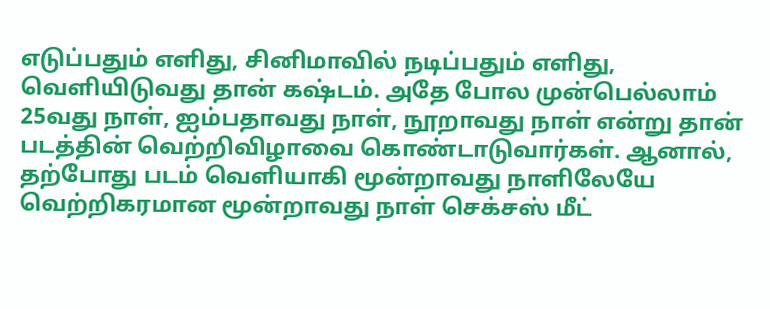எடுப்பதும் எளிது, சினிமாவில் நடிப்பதும் எளிது, வெளியிடுவது தான் கஷ்டம். அதே போல முன்பெல்லாம் 25வது நாள், ஐம்பதாவது நாள், நூறாவது நாள் என்று தான் படத்தின் வெற்றிவிழாவை கொண்டாடுவார்கள். ஆனால், தற்போது படம் வெளியாகி மூன்றாவது நாளிலேயே வெற்றிகரமான மூன்றாவது நாள் செக்சஸ் மீட்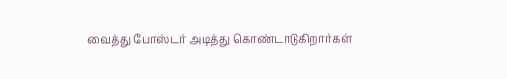வைத்து போஸ்டர் அடித்து கொண்டாடுகிறார்கள்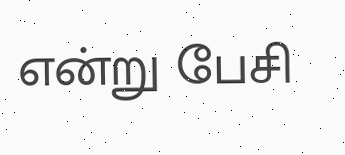என்று பேசி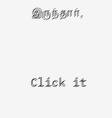இருந்தார்,


Click it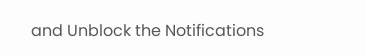and Unblock the Notifications